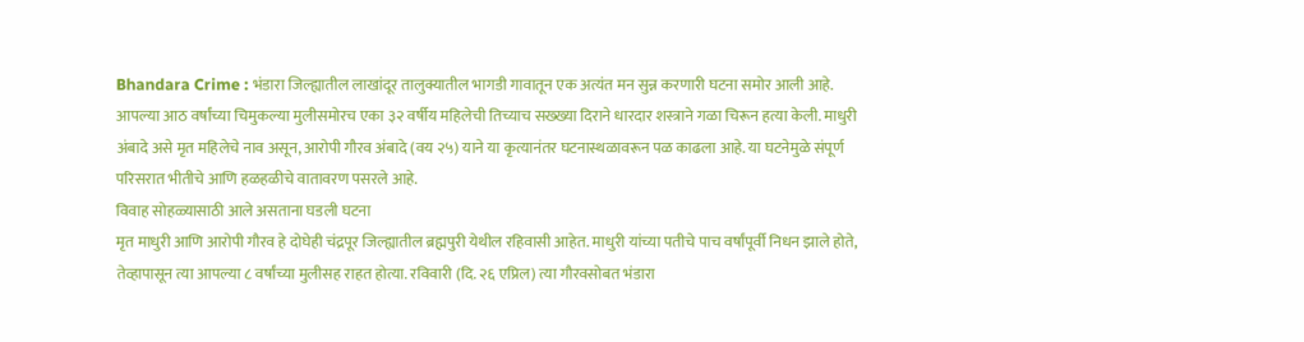Bhandara Crime : भंडारा जिल्ह्यातील लाखांदूर तालुक्यातील भागडी गावातून एक अत्यंत मन सुन्न करणारी घटना समोर आली आहे. आपल्या आठ वर्षांच्या चिमुकल्या मुलीसमोरच एका ३२ वर्षीय महिलेची तिच्याच सख्ख्या दिराने धारदार शस्त्राने गळा चिरून हत्या केली. माधुरी अंबादे असे मृत महिलेचे नाव असून, आरोपी गौरव अंबादे (वय २५) याने या कृत्यानंतर घटनास्थळावरून पळ काढला आहे. या घटनेमुळे संपूर्ण परिसरात भीतीचे आणि हळहळीचे वातावरण पसरले आहे.
विवाह सोहळ्यासाठी आले असताना घडली घटना
मृत माधुरी आणि आरोपी गौरव हे दोघेही चंद्रपूर जिल्ह्यातील ब्रह्मपुरी येथील रहिवासी आहेत. माधुरी यांच्या पतीचे पाच वर्षांपूर्वी निधन झाले होते, तेव्हापासून त्या आपल्या ८ वर्षांच्या मुलीसह राहत होत्या. रविवारी (दि. २६ एप्रिल) त्या गौरवसोबत भंडारा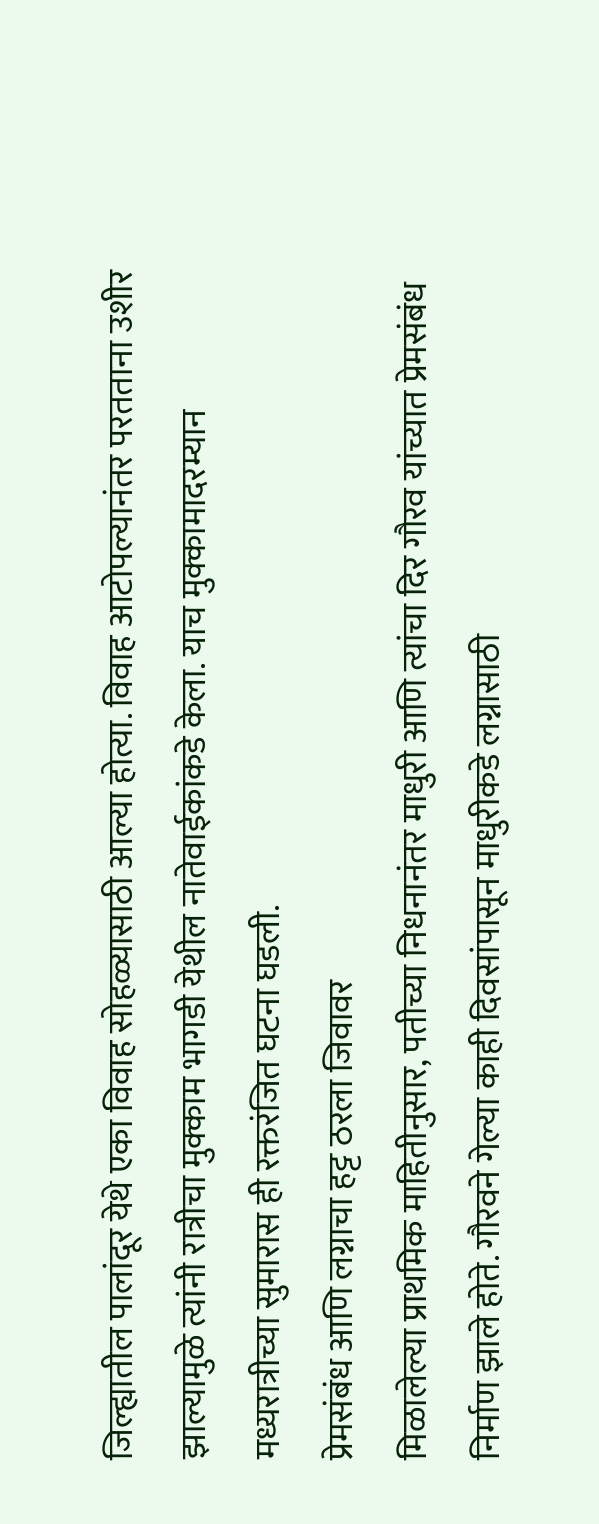जिल्ह्यातील पालांदूर येथे एका विवाह सोहळ्यासाठी आल्या होत्या. विवाह आटोपल्यानंतर परतताना उशीर झाल्यामुळे त्यांनी रात्रीचा मुक्काम भागडी येथील नातेवाईकांकडे केला. याच मुक्कामादरम्यान मध्यरात्रीच्या सुमारास ही रक्तरंजित घटना घडली.
प्रेमसंबंध आणि लग्नाचा हट्ट ठरला जिवावर
मिळालेल्या प्राथमिक माहितीनुसार, पतीच्या निधनानंतर माधुरी आणि त्यांचा दिर गौरव यांच्यात प्रेमसंबंध निर्माण झाले होते. गौरवने गेल्या काही दिवसांपासून माधुरीकडे लग्नासाठी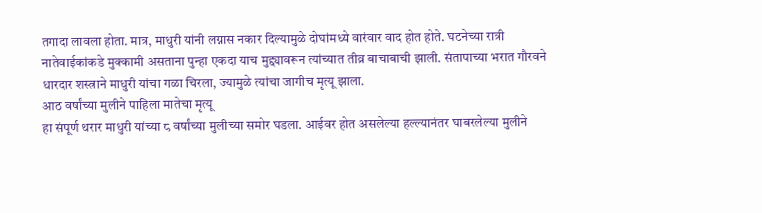तगादा लावला होता. मात्र, माधुरी यांनी लग्नास नकार दिल्यामुळे दोघांमध्ये वारंवार वाद होत होते. घटनेच्या रात्री नातेवाईकांकडे मुक्कामी असताना पुन्हा एकदा याच मुद्द्यावरून त्यांच्यात तीव्र बाचाबाची झाली. संतापाच्या भरात गौरवने धारदार शस्त्राने माधुरी यांचा गळा चिरला, ज्यामुळे त्यांचा जागीच मृत्यू झाला.
आठ वर्षांच्या मुलीने पाहिला मातेचा मृत्यू
हा संपूर्ण थरार माधुरी यांच्या ८ वर्षांच्या मुलीच्या समोर घडला. आईवर होत असलेल्या हल्ल्यानंतर घाबरलेल्या मुलीने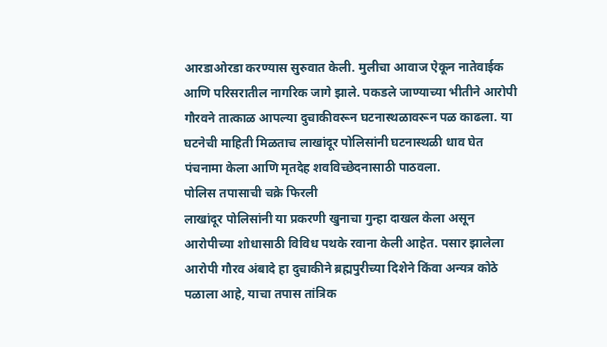आरडाओरडा करण्यास सुरुवात केली. मुलीचा आवाज ऐकून नातेवाईक आणि परिसरातील नागरिक जागे झाले. पकडले जाण्याच्या भीतीने आरोपी गौरवने तात्काळ आपल्या दुचाकीवरून घटनास्थळावरून पळ काढला. या घटनेची माहिती मिळताच लाखांदूर पोलिसांनी घटनास्थळी धाव घेत पंचनामा केला आणि मृतदेह शवविच्छेदनासाठी पाठवला.
पोलिस तपासाची चक्रे फिरली
लाखांदूर पोलिसांनी या प्रकरणी खुनाचा गुन्हा दाखल केला असून आरोपीच्या शोधासाठी विविध पथके रवाना केली आहेत. पसार झालेला आरोपी गौरव अंबादे हा दुचाकीने ब्रह्मपुरीच्या दिशेने किंवा अन्यत्र कोठे पळाला आहे, याचा तपास तांत्रिक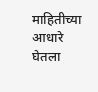माहितीच्या आधारे घेतला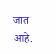जात आहे.